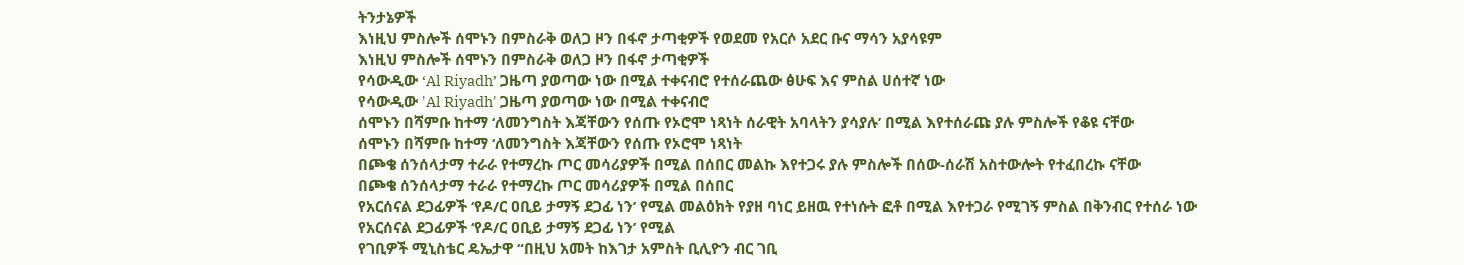ትንታኔዎች
እነዚህ ምስሎች ሰሞኑን በምስራቅ ወለጋ ዞን በፋኖ ታጣቂዎች የወደመ የአርሶ አደር ቡና ማሳን አያሳዩም
እነዚህ ምስሎች ሰሞኑን በምስራቅ ወለጋ ዞን በፋኖ ታጣቂዎች
የሳውዲው ‘Al Riyadh’ ጋዜጣ ያወጣው ነው በሚል ተቀናብሮ የተሰራጨው ፅሁፍ እና ምስል ሀሰተኛ ነው
የሳውዲው 'Al Riyadh' ጋዜጣ ያወጣው ነው በሚል ተቀናብሮ
ሰሞኑን በሻምቡ ከተማ ‘ለመንግስት እጃቸውን የሰጡ የኦሮሞ ነጻነት ሰራዊት አባላትን ያሳያሉ’ በሚል እየተሰራጩ ያሉ ምስሎች የቆዩ ናቸው
ሰሞኑን በሻምቡ ከተማ ‘ለመንግስት እጃቸውን የሰጡ የኦሮሞ ነጻነት
በጮቄ ሰንሰላታማ ተራራ የተማረኩ ጦር መሳሪያዎች በሚል በሰበር መልኩ እየተጋሩ ያሉ ምስሎች በሰው-ሰራሽ አስተውሎት የተፈበረኩ ናቸው
በጮቄ ሰንሰላታማ ተራራ የተማረኩ ጦር መሳሪያዎች በሚል በሰበር
የአርሰናል ደጋፊዎች ‘የዶ/ር ዐቢይ ታማኝ ደጋፊ ነን’ የሚል መልዕክት የያዘ ባነር ይዘዉ የተነሱት ፎቶ በሚል እየተጋራ የሚገኝ ምስል በቅንብር የተሰራ ነው
የአርሰናል ደጋፊዎች ‘የዶ/ር ዐቢይ ታማኝ ደጋፊ ነን’ የሚል
የገቢዎች ሚኒስቴር ዴኤታዋ “በዚህ አመት ከእገታ አምስት ቢሊዮን ብር ገቢ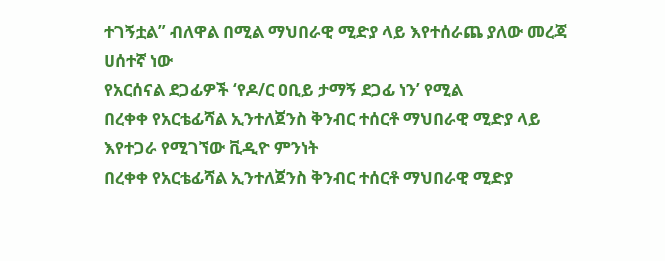ተገኝቷል” ብለዋል በሚል ማህበራዊ ሚድያ ላይ እየተሰራጨ ያለው መረጃ ሀሰተኛ ነው
የአርሰናል ደጋፊዎች ‘የዶ/ር ዐቢይ ታማኝ ደጋፊ ነን’ የሚል
በረቀቀ የአርቴፊሻል ኢንተለጀንስ ቅንብር ተሰርቶ ማህበራዊ ሚድያ ላይ እየተጋራ የሚገኘው ቪዲዮ ምንነት
በረቀቀ የአርቴፊሻል ኢንተለጀንስ ቅንብር ተሰርቶ ማህበራዊ ሚድያ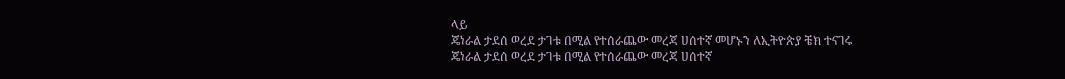ላይ
ጄነራል ታደሰ ወረደ ታገቱ በሚል የተሰራጨው መረጃ ሀሰተኛ መሆኑን ለኢትዮጵያ ቼክ ተናገሩ
ጄነራል ታደሰ ወረደ ታገቱ በሚል የተሰራጨው መረጃ ሀሰተኛ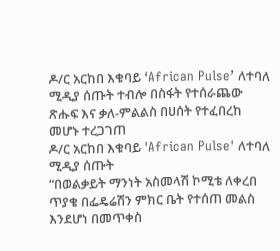ዶ/ር አርከበ እቁባይ ‘African Pulse’ ለተባለ ሚዲያ ሰጡት ተብሎ በስፋት የተሰራጨው ጽሑፍ እና ቃለ-ምልልስ በሀሰት የተፈበረከ መሆኑ ተረጋገጠ
ዶ/ር አርከበ እቁባይ 'African Pulse' ለተባለ ሚዲያ ሰጡት
“በወልቃይት ማንነት አስመላሽ ኮሚቴ ለቀረበ ጥያቄ በፌዴሬሽን ምክር ቤት የተሰጠ መልስ እንደሆነ በመጥቀስ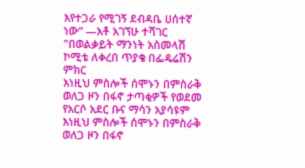እየተጋራ የሚገኝ ደብዳቤ ሀሰተኛ ነው” —አቶ አገኘሁ ተሻገር
"በወልቃይት ማንነት አስመላሽ ኮሚቴ ለቀረበ ጥያቄ በፌዴሬሽን ምክር
እነዚህ ምስሎች ሰሞኑን በምስራቅ ወለጋ ዞን በፋኖ ታጣቂዎች የወደመ የአርሶ አደር ቡና ማሳን አያሳዩም
እነዚህ ምስሎች ሰሞኑን በምስራቅ ወለጋ ዞን በፋኖ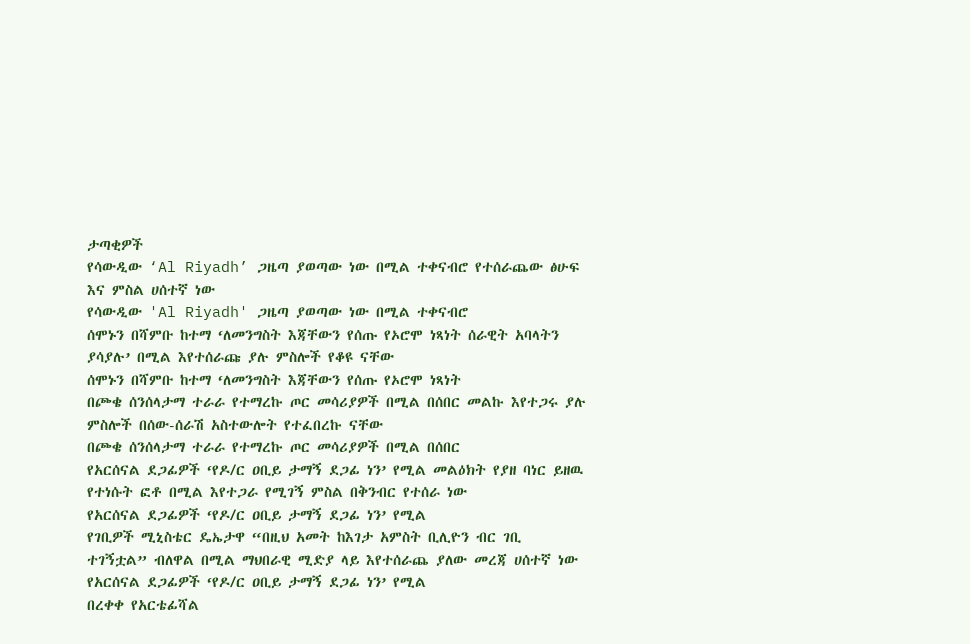ታጣቂዎች
የሳውዲው ‘Al Riyadh’ ጋዜጣ ያወጣው ነው በሚል ተቀናብሮ የተሰራጨው ፅሁፍ እና ምስል ሀሰተኛ ነው
የሳውዲው 'Al Riyadh' ጋዜጣ ያወጣው ነው በሚል ተቀናብሮ
ሰሞኑን በሻምቡ ከተማ ‘ለመንግስት እጃቸውን የሰጡ የኦሮሞ ነጻነት ሰራዊት አባላትን ያሳያሉ’ በሚል እየተሰራጩ ያሉ ምስሎች የቆዩ ናቸው
ሰሞኑን በሻምቡ ከተማ ‘ለመንግስት እጃቸውን የሰጡ የኦሮሞ ነጻነት
በጮቄ ሰንሰላታማ ተራራ የተማረኩ ጦር መሳሪያዎች በሚል በሰበር መልኩ እየተጋሩ ያሉ ምስሎች በሰው-ሰራሽ አስተውሎት የተፈበረኩ ናቸው
በጮቄ ሰንሰላታማ ተራራ የተማረኩ ጦር መሳሪያዎች በሚል በሰበር
የአርሰናል ደጋፊዎች ‘የዶ/ር ዐቢይ ታማኝ ደጋፊ ነን’ የሚል መልዕክት የያዘ ባነር ይዘዉ የተነሱት ፎቶ በሚል እየተጋራ የሚገኝ ምስል በቅንብር የተሰራ ነው
የአርሰናል ደጋፊዎች ‘የዶ/ር ዐቢይ ታማኝ ደጋፊ ነን’ የሚል
የገቢዎች ሚኒስቴር ዴኤታዋ “በዚህ አመት ከእገታ አምስት ቢሊዮን ብር ገቢ ተገኝቷል” ብለዋል በሚል ማህበራዊ ሚድያ ላይ እየተሰራጨ ያለው መረጃ ሀሰተኛ ነው
የአርሰናል ደጋፊዎች ‘የዶ/ር ዐቢይ ታማኝ ደጋፊ ነን’ የሚል
በረቀቀ የአርቴፊሻል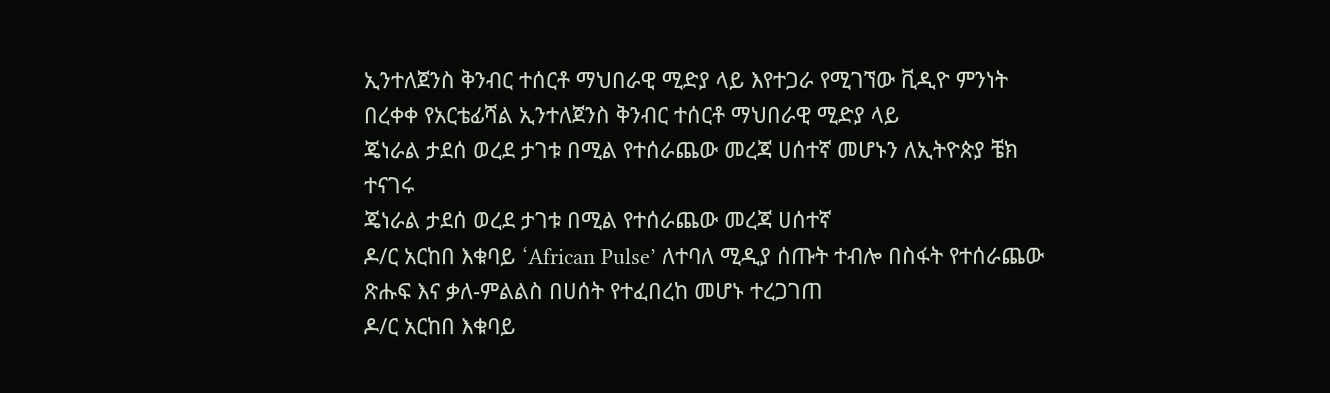ኢንተለጀንስ ቅንብር ተሰርቶ ማህበራዊ ሚድያ ላይ እየተጋራ የሚገኘው ቪዲዮ ምንነት
በረቀቀ የአርቴፊሻል ኢንተለጀንስ ቅንብር ተሰርቶ ማህበራዊ ሚድያ ላይ
ጄነራል ታደሰ ወረደ ታገቱ በሚል የተሰራጨው መረጃ ሀሰተኛ መሆኑን ለኢትዮጵያ ቼክ ተናገሩ
ጄነራል ታደሰ ወረደ ታገቱ በሚል የተሰራጨው መረጃ ሀሰተኛ
ዶ/ር አርከበ እቁባይ ‘African Pulse’ ለተባለ ሚዲያ ሰጡት ተብሎ በስፋት የተሰራጨው ጽሑፍ እና ቃለ-ምልልስ በሀሰት የተፈበረከ መሆኑ ተረጋገጠ
ዶ/ር አርከበ እቁባይ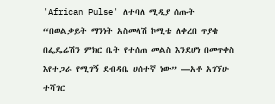'African Pulse' ለተባለ ሚዲያ ሰጡት
“በወልቃይት ማንነት አስመላሽ ኮሚቴ ለቀረበ ጥያቄ በፌዴሬሽን ምክር ቤት የተሰጠ መልስ እንደሆነ በመጥቀስ እየተጋራ የሚገኝ ደብዳቤ ሀሰተኛ ነው” —አቶ አገኘሁ ተሻገር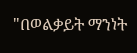"በወልቃይት ማንነት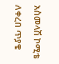አስመላሽ ኮሚቴ ለቀረበ ጥያቄ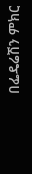በፌዴሬሽን ምክር